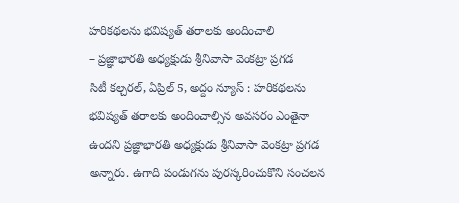హరికథలను భవిష్యత్ తరాలకు అందించాలి
– ప్రజ్ఞాభారతి అధ్యక్షుడు శ్రీనివాసా వెంకట్రా ప్రగడ
సిటీ కల్చరల్, ఏప్రిల్ 5, అద్దం న్యూస్ : హరికథలను భవిష్యత్ తరాలకు అందించాల్సిన అవసరం ఎంతైనా ఉందని ప్రజ్ఞాభారతి అధ్యక్షుడు శ్రీనివాసా వెంకట్రా ప్రగడ అన్నారు. ఉగాది పండుగను పురస్కరించుకొని సంచలన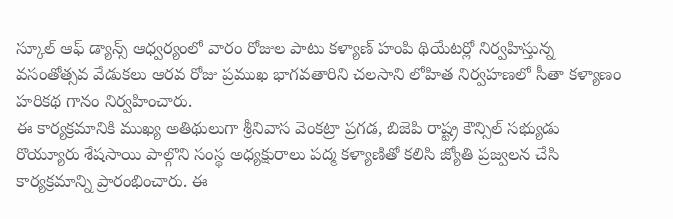స్కూల్ ఆఫ్ డ్యాన్స్ ఆధ్వర్యంలో వారం రోజుల పాటు కళ్యాణ్ హంపి థియేటర్లో నిర్వహిస్తున్న వసంతోత్సవ వేడుకలు ఆరవ రోజు ప్రముఖ భాగవతారిని చలసాని లోహిత నిర్వహణలో సీతా కళ్యాణం హరికథ గానం నిర్వహించారు.
ఈ కార్యక్రమానికి ముఖ్య అతిథులుగా శ్రీనివాస వెంకట్రా ప్రగడ, బిజెపి రాష్ట్ర కౌన్సిల్ సభ్యుడు రొయ్యూరు శేషసాయి పాల్గొని సంస్థ అధ్యక్షురాలు పద్మ కళ్యాణితో కలిసి జ్యోతి ప్రజ్వలన చేసి కార్యక్రమాన్ని ప్రారంభించారు. ఈ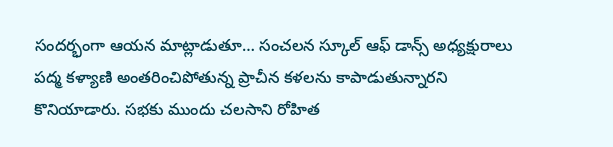సందర్భంగా ఆయన మాట్లాడుతూ… సంచలన స్కూల్ ఆఫ్ డాన్స్ అధ్యక్షురాలు పద్మ కళ్యాణి అంతరించిపోతున్న ప్రాచీన కళలను కాపాడుతున్నారని కొనియాడారు. సభకు ముందు చలసాని రోహిత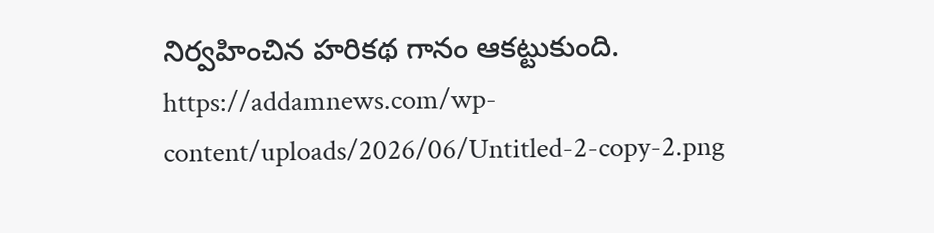నిర్వహించిన హరికథ గానం ఆకట్టుకుంది.
https://addamnews.com/wp-content/uploads/2026/06/Untitled-2-copy-2.png